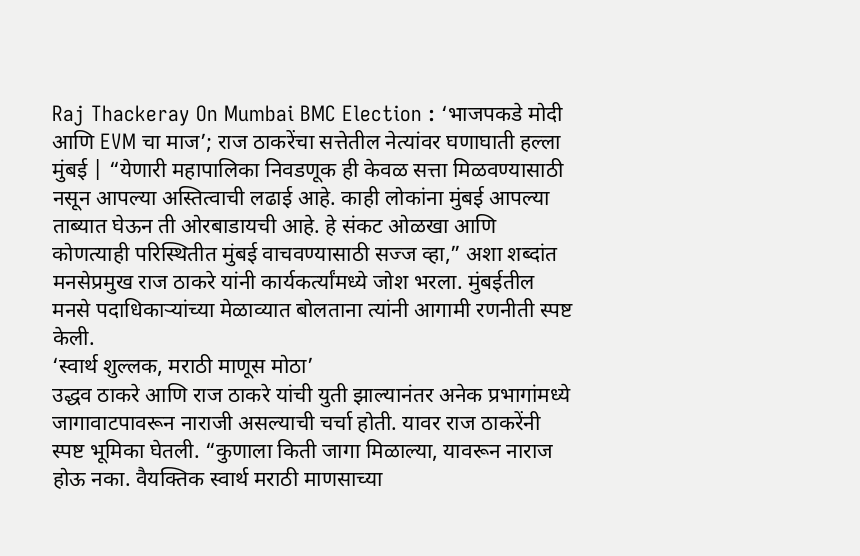Raj Thackeray On Mumbai BMC Election : ‘भाजपकडे मोदी आणि EVM चा माज’; राज ठाकरेंचा सत्तेतील नेत्यांवर घणाघाती हल्ला
मुंबई | “येणारी महापालिका निवडणूक ही केवळ सत्ता मिळवण्यासाठी नसून आपल्या अस्तित्वाची लढाई आहे. काही लोकांना मुंबई आपल्या ताब्यात घेऊन ती ओरबाडायची आहे. हे संकट ओळखा आणि कोणत्याही परिस्थितीत मुंबई वाचवण्यासाठी सज्ज व्हा,” अशा शब्दांत मनसेप्रमुख राज ठाकरे यांनी कार्यकर्त्यांमध्ये जोश भरला. मुंबईतील मनसे पदाधिकाऱ्यांच्या मेळाव्यात बोलताना त्यांनी आगामी रणनीती स्पष्ट केली.
‘स्वार्थ शुल्लक, मराठी माणूस मोठा’
उद्धव ठाकरे आणि राज ठाकरे यांची युती झाल्यानंतर अनेक प्रभागांमध्ये जागावाटपावरून नाराजी असल्याची चर्चा होती. यावर राज ठाकरेंनी स्पष्ट भूमिका घेतली. “कुणाला किती जागा मिळाल्या, यावरून नाराज होऊ नका. वैयक्तिक स्वार्थ मराठी माणसाच्या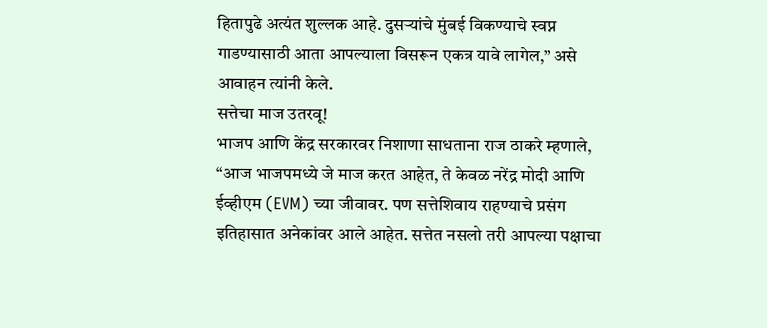हितापुढे अत्यंत शुल्लक आहे. दुसऱ्यांचे मुंबई विकण्याचे स्वप्न गाडण्यासाठी आता आपल्याला विसरून एकत्र यावे लागेल,” असे आवाहन त्यांनी केले.
सत्तेचा माज उतरवू!
भाजप आणि केंद्र सरकारवर निशाणा साधताना राज ठाकरे म्हणाले, “आज भाजपमध्ये जे माज करत आहेत, ते केवळ नरेंद्र मोदी आणि ईव्हीएम (EVM) च्या जीवावर. पण सत्तेशिवाय राहण्याचे प्रसंग इतिहासात अनेकांवर आले आहेत. सत्तेत नसलो तरी आपल्या पक्षाचा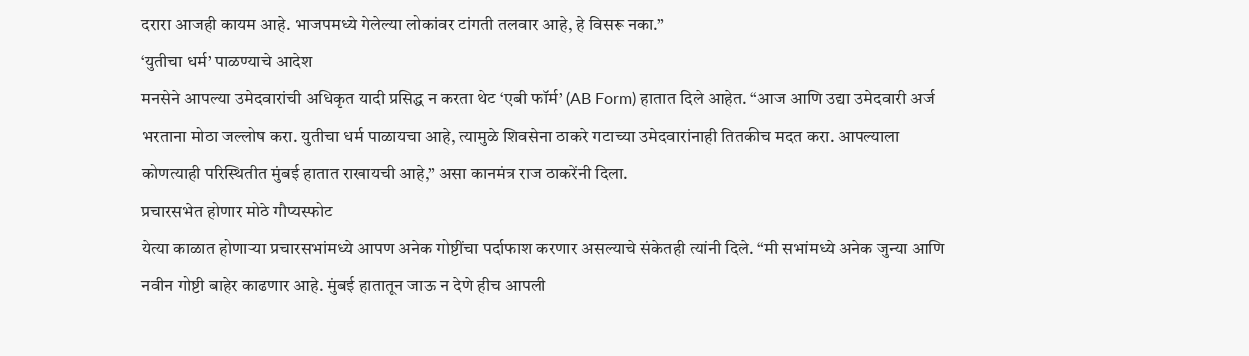दरारा आजही कायम आहे. भाजपमध्ये गेलेल्या लोकांवर टांगती तलवार आहे, हे विसरू नका.”
‘युतीचा धर्म’ पाळण्याचे आदेश
मनसेने आपल्या उमेदवारांची अधिकृत यादी प्रसिद्ध न करता थेट ‘एबी फॉर्म’ (AB Form) हातात दिले आहेत. “आज आणि उद्या उमेदवारी अर्ज भरताना मोठा जल्लोष करा. युतीचा धर्म पाळायचा आहे, त्यामुळे शिवसेना ठाकरे गटाच्या उमेदवारांनाही तितकीच मदत करा. आपल्याला कोणत्याही परिस्थितीत मुंबई हातात राखायची आहे,” असा कानमंत्र राज ठाकरेंनी दिला.
प्रचारसभेत होणार मोठे गौप्यस्फोट
येत्या काळात होणाऱ्या प्रचारसभांमध्ये आपण अनेक गोष्टींचा पर्दाफाश करणार असल्याचे संकेतही त्यांनी दिले. “मी सभांमध्ये अनेक जुन्या आणि नवीन गोष्टी बाहेर काढणार आहे. मुंबई हातातून जाऊ न देणे हीच आपली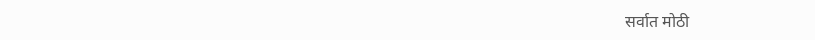सर्वात मोठी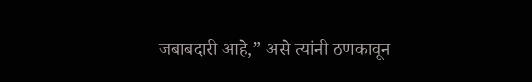जबाबदारी आहे,” असे त्यांनी ठणकावून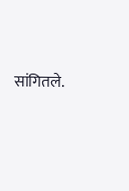सांगितले.